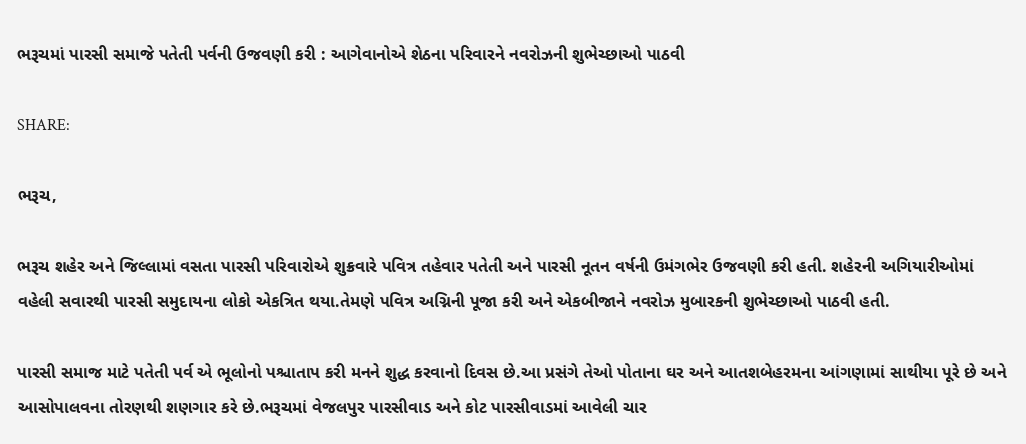ભરૂચમાં પારસી સમાજે પતેતી પર્વની ઉજવણી કરી : આગેવાનોએ શેઠના પરિવારને નવરોઝની શુભેચ્છાઓ પાઠવી

SHARE:

ભરૂચ,

ભરૂચ શહેર અને જિલ્લામાં વસતા પારસી પરિવારોએ શુક્રવારે પવિત્ર તહેવાર પતેતી અને પારસી નૂતન વર્ષની ઉમંગભેર ઉજવણી કરી હતી. શહેરની અગિયારીઓમાં વહેલી સવારથી પારસી સમુદાયના લોકો એકત્રિત થયા.તેમણે પવિત્ર અગ્નિની પૂજા કરી અને એકબીજાને નવરોઝ મુબારકની શુભેચ્છાઓ પાઠવી હતી.

પારસી સમાજ માટે પતેતી પર્વ એ ભૂલોનો પશ્ચાતાપ કરી મનને શુદ્ધ કરવાનો દિવસ છે.આ પ્રસંગે તેઓ પોતાના ઘર અને આતશબેહરમના આંગણામાં સાથીયા પૂરે છે અને આસોપાલવના તોરણથી શણગાર કરે છે.ભરૂચમાં વેજલપુર પારસીવાડ અને કોટ પારસીવાડમાં આવેલી ચાર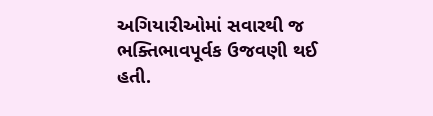અગિયારીઓમાં સવારથી જ ભક્તિભાવપૂર્વક ઉજવણી થઈ હતી.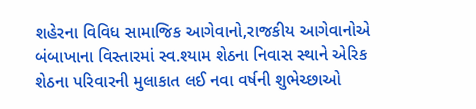શહેરના વિવિધ સામાજિક આગેવાનો,રાજકીય આગેવાનોએ બંબાખાના વિસ્તારમાં સ્વ.શ્યામ શેઠના નિવાસ સ્થાને એરિક શેઠના પરિવારની મુલાકાત લઈ નવા વર્ષની શુભેચ્છાઓ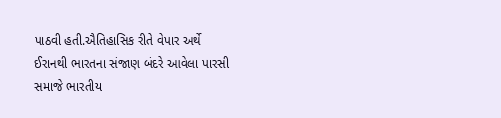પાઠવી હતી.ઐતિહાસિક રીતે વેપાર અર્થે ઈરાનથી ભારતના સંજાણ બંદરે આવેલા પારસી સમાજે ભારતીય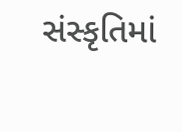સંસ્કૃતિમાં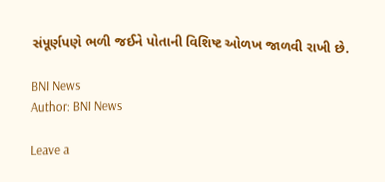સંપૂર્ણપણે ભળી જઈને પોતાની વિશિષ્ટ ઓળખ જાળવી રાખી છે.

BNI News
Author: BNI News

Leave a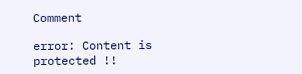Comment

error: Content is protected !!